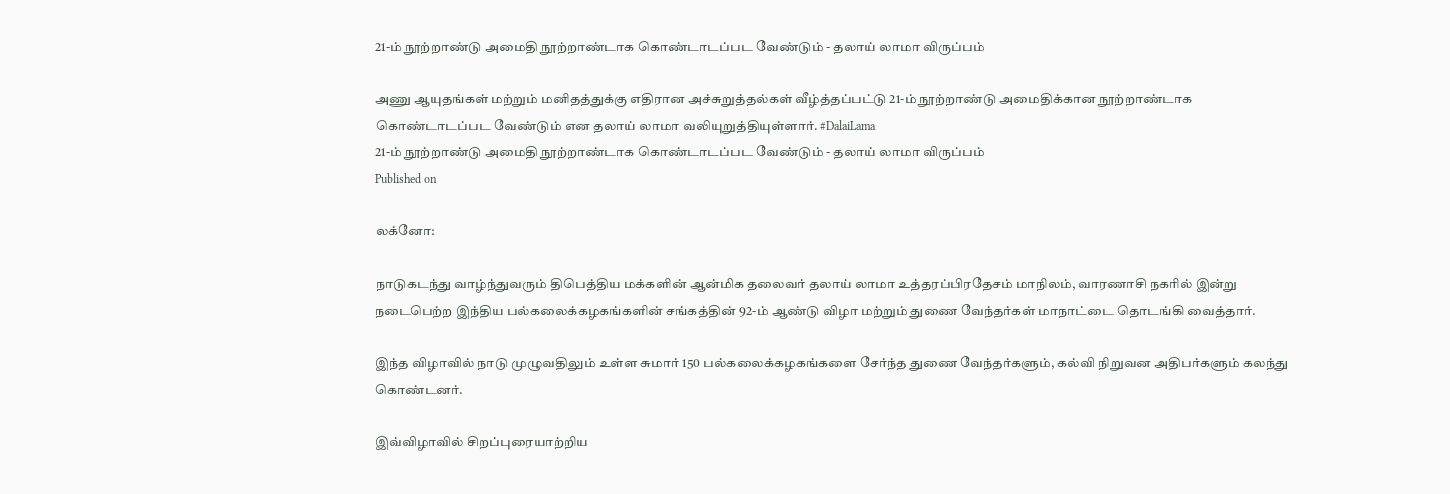21-ம் நூற்றாண்டு அமைதி நூற்றாண்டாக கொண்டாடப்பட வேண்டும் - தலாய் லாமா விருப்பம்

அணு ஆயுதங்கள் மற்றும் மனிதத்துக்கு எதிரான அச்சுறுத்தல்கள் வீழ்த்தப்பட்டு 21-ம் நூற்றாண்டு அமைதிக்கான நூற்றாண்டாக கொண்டாடப்பட வேண்டும் என தலாய் லாமா வலியுறுத்தியுள்ளார். #DalaiLama
21-ம் நூற்றாண்டு அமைதி நூற்றாண்டாக கொண்டாடப்பட வேண்டும் - தலாய் லாமா விருப்பம்
Published on

லக்னோ:

நாடுகடந்து வாழ்ந்துவரும் திபெத்திய மக்களின் ஆன்மிக தலைவர் தலாய் லாமா உத்தரப்பிரதேசம் மாநிலம், வாரணாசி நகரில் இன்று நடைபெற்ற இந்திய பல்கலைக்கழகங்களின் சங்கத்தின் 92-ம் ஆண்டு விழா மற்றும் துணை வேந்தர்கள் மாநாட்டை தொடங்கி வைத்தார்.

இந்த விழாவில் நாடு முழுவதிலும் உள்ள சுமார் 150 பல்கலைக்கழகங்களை சேர்ந்த துணை வேந்தர்களும், கல்வி நிறுவன அதிபர்களும் கலந்து கொண்டனர்.

இவ்விழாவில் சிறப்புரையாற்றிய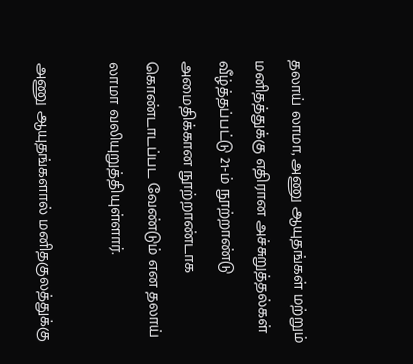தலாய் லாமா, அணு ஆயுதங்கள் மற்றும் மனிதத்துக்கு எதிரான அச்சுறுத்தல்கள் வீழ்த்தப்பட்டு 21-ம் நூற்றாண்டு அமைதிக்கான நூற்றாண்டாக கொண்டாடப்பட வேண்டும் என தலாய் லாமா வலியுறுத்தியுள்ளார்.

அணு ஆயுதங்களால் மனிதகுலத்துக்கு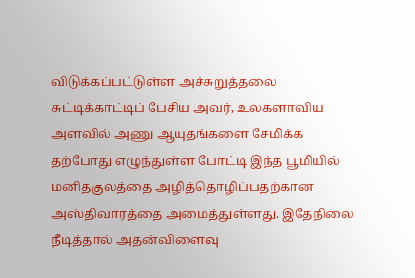விடுக்கப்பட்டுள்ள அச்சுறுத்தலை சுட்டிக்காட்டிப் பேசிய அவர், உலகளாவிய அளவில் அணு ஆயுதங்களை சேமிக்க தற்போது எழுந்துள்ள போட்டி இந்த பூமியில் மனிதகுலத்தை அழித்தொழிப்பதற்கான அஸ்திவாரத்தை அமைத்துள்ளது. இதேநிலை நீடித்தால் அதன்விளைவு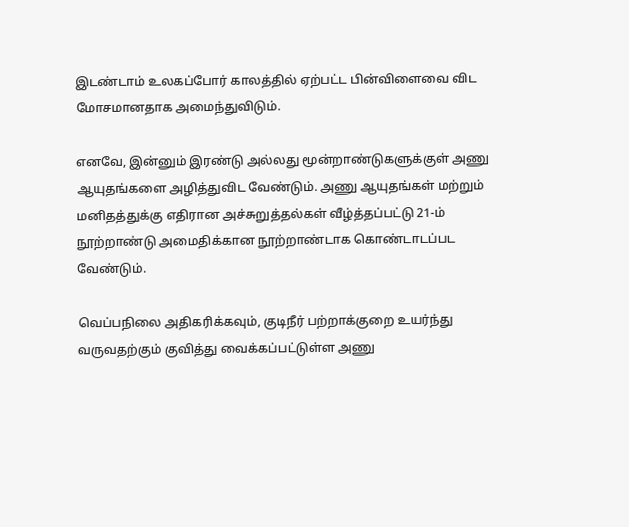இடண்டாம் உலகப்போர் காலத்தில் ஏற்பட்ட பின்விளைவை விட மோசமானதாக அமைந்துவிடும்.

எனவே, இன்னும் இரண்டு அல்லது மூன்றாண்டுகளுக்குள் அணு ஆயுதங்களை அழித்துவிட வேண்டும். அணு ஆயுதங்கள் மற்றும் மனிதத்துக்கு எதிரான அச்சுறுத்தல்கள் வீழ்த்தப்பட்டு 21-ம் நூற்றாண்டு அமைதிக்கான நூற்றாண்டாக கொண்டாடப்பட வேண்டும்.

வெப்பநிலை அதிகரிக்கவும், குடிநீர் பற்றாக்குறை உயர்ந்து வருவதற்கும் குவித்து வைக்கப்பட்டுள்ள அணு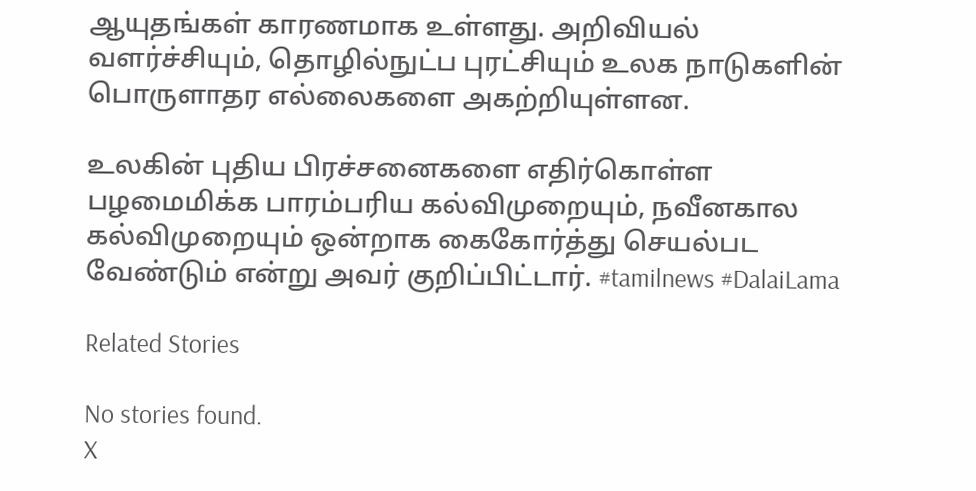ஆயுதங்கள் காரணமாக உள்ளது. அறிவியல் வளர்ச்சியும், தொழில்நுட்ப புரட்சியும் உலக நாடுகளின் பொருளாதர எல்லைகளை அகற்றியுள்ளன.

உலகின் புதிய பிரச்சனைகளை எதிர்கொள்ள பழமைமிக்க பாரம்பரிய கல்விமுறையும், நவீனகால கல்விமுறையும் ஒன்றாக கைகோர்த்து செயல்பட வேண்டும் என்று அவர் குறிப்பிட்டார். #tamilnews #DalaiLama

Related Stories

No stories found.
X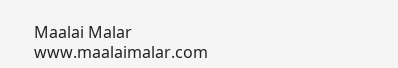Maalai Malar
www.maalaimalar.com